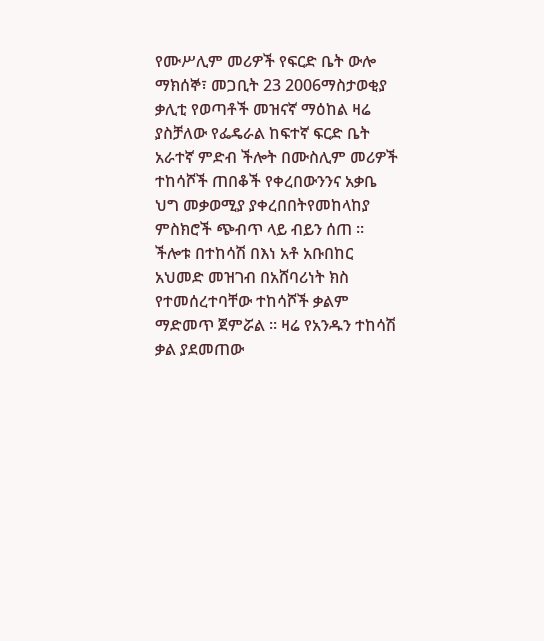የሙሥሊም መሪዎች የፍርድ ቤት ውሎ
ማክሰኞ፣ መጋቢት 23 2006ማስታወቂያ
ቃሊቲ የወጣቶች መዝናኛ ማዕከል ዛሬ ያስቻለው የፌዴራል ከፍተኛ ፍርድ ቤት አራተኛ ምድብ ችሎት በሙስሊም መሪዎች ተከሳሾች ጠበቆች የቀረበውንንና አቃቤ ህግ መቃወሚያ ያቀረበበትየመከላከያ ምስክሮች ጭብጥ ላይ ብይን ሰጠ ። ችሎቱ በተከሳሽ በእነ አቶ አቡበከር አህመድ መዝገብ በአሸባሪነት ክስ የተመሰረተባቸው ተከሳሾች ቃልም ማድመጥ ጀምሯል ። ዛሬ የአንዱን ተከሳሽ ቃል ያደመጠው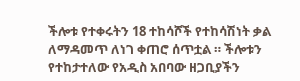ችሎቱ የተቀሩትን 18 ተከሳሾች የተከሳሽነት ቃል ለማዳመጥ ለነገ ቀጠሮ ሰጥቷል ። ችሎቱን የተከታተለው የአዲስ አበባው ዘጋቢያችን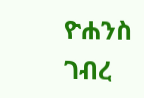ዮሐንስ ገብረ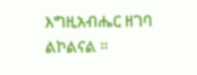እግዚአብሔር ዘገባ ልኮልናል ።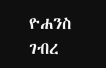ዮሐንስ ገብረ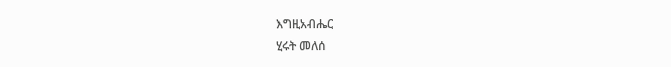እግዚአብሔር
ሂሩት መለሰ